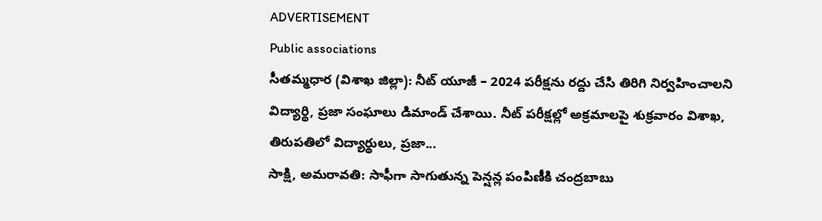ADVERTISEMENT
Public associations
సీతమ్మధార (విశాఖ జిల్లా): నీట్ యూజీ – 2024 పరీక్షను రద్దు చేసి తిరిగి నిర్వహించాలని విద్యార్థి, ప్రజా సంఘాలు డిమాండ్ చేశాయి. నీట్ పరీక్షల్లో అక్రమాలపై శుక్రవారం విశాఖ, తిరుపతిలో విద్యార్థులు, ప్రజా...
సాక్షి, అమరావతి: సాఫీగా సాగుతున్న పెన్షన్ల పంపిణీకి చంద్రబాబు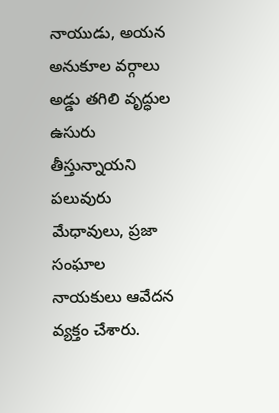నాయుడు, అయన అనుకూల వర్గాలు అడ్డు తగిలి వృద్ధుల ఉసురు తీస్తున్నాయని పలువురు మేధావులు, ప్రజా సంఘాల నాయకులు ఆవేదన వ్యక్తం చేశారు.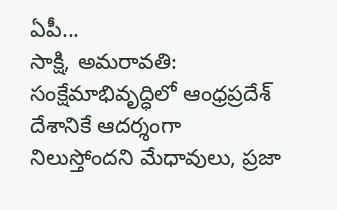ఏపీ...
సాక్షి, అమరావతి: సంక్షేమాభివృద్ధిలో ఆంధ్రప్రదేశ్ దేశానికే ఆదర్శంగా నిలుస్తోందని మేధావులు, ప్రజా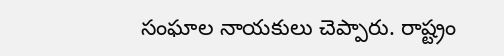సంఘాల నాయకులు చెప్పారు. రాష్ట్రం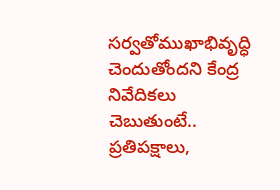సర్వతోముఖాభివృద్ధి చెందుతోందని కేంద్ర నివేదికలు చెబుతుంటే.. ప్రతిపక్షాలు,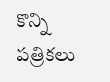కొన్ని పత్రికలు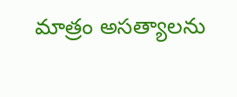మాత్రం అసత్యాలను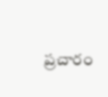ప్రచారం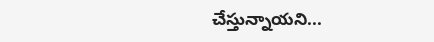చేస్తున్నాయని...